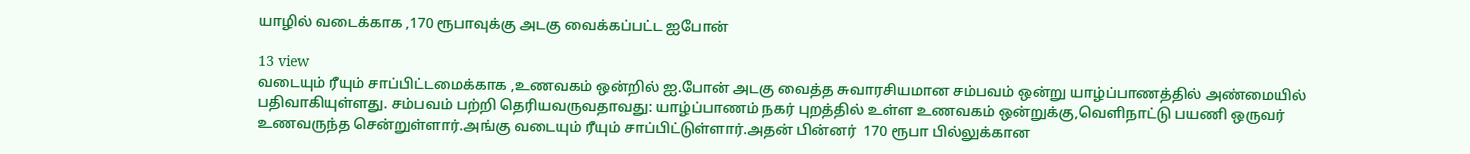யாழில் வடைக்காக ,170 ரூபாவுக்கு அடகு வைக்கப்பட்ட ஐபோன்

13 view
வடையும் ரீயும் சாப்பிட்டமைக்காக ,உணவகம் ஒன்றில் ஐ.போன் அடகு வைத்த சுவாரசியமான சம்பவம் ஒன்று யாழ்ப்பாணத்தில் அண்மையில் பதிவாகியுள்ளது. சம்பவம் பற்றி தெரியவருவதாவது: யாழ்ப்பாணம் நகர் புறத்தில் உள்ள உணவகம் ஒன்றுக்கு,வெளிநாட்டு பயணி ஒருவர் உணவருந்த சென்றுள்ளார்.அங்கு வடையும் ரீயும் சாப்பிட்டுள்ளார்.அதன் பின்னர்  170 ரூபா பில்லுக்கான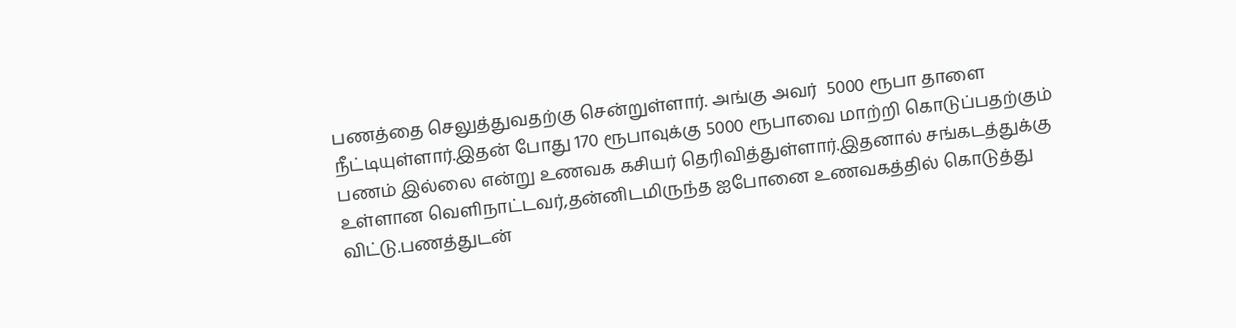பணத்தை செலுத்துவதற்கு சென்றுள்ளார். அங்கு அவர்  5000 ரூபா தாளை நீட்டியுள்ளார்.இதன் போது 170 ரூபாவுக்கு 5000 ரூபாவை மாற்றி கொடுப்பதற்கும் பணம் இல்லை என்று உணவக கசியர் தெரிவித்துள்ளார்.இதனால் சங்கடத்துக்கு உள்ளான வெளிநாட்டவர்,தன்னிடமிருந்த ஐபோனை உணவகத்தில் கொடுத்து விட்டு.பணத்துடன்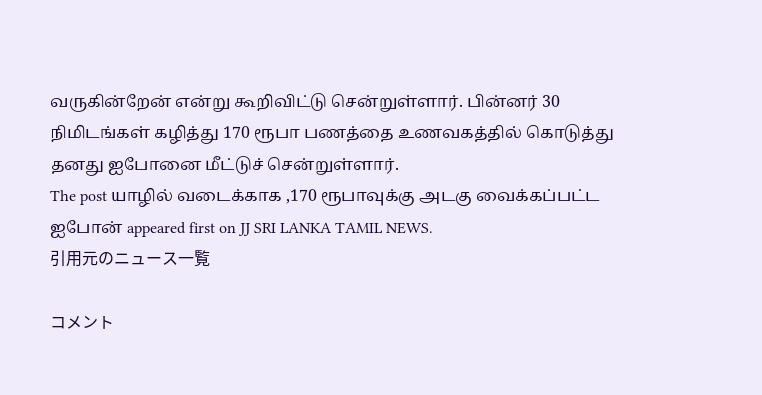வருகின்றேன் என்று கூறிவிட்டு சென்றுள்ளார். பின்னர் 30 நிமிடங்கள் கழித்து 170 ரூபா பணத்தை உணவகத்தில் கொடுத்து தனது ஐபோனை மீட்டுச் சென்றுள்ளார்.
The post யாழில் வடைக்காக ,170 ரூபாவுக்கு அடகு வைக்கப்பட்ட ஐபோன் appeared first on JJ SRI LANKA TAMIL NEWS.
引用元のニュース一覧

コメント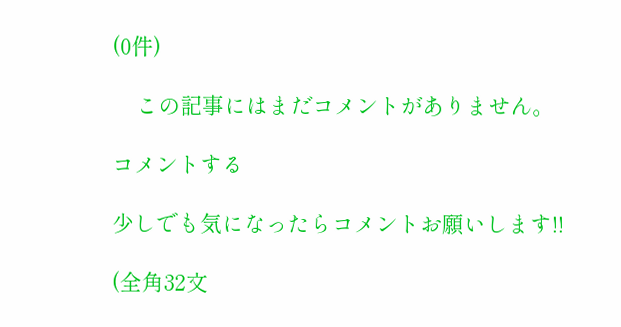(0件)

    この記事にはまだコメントがありません。

コメントする

少しでも気になったらコメントお願いします!!

(全角32文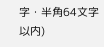字・半角64文字以内)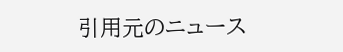引用元のニュース